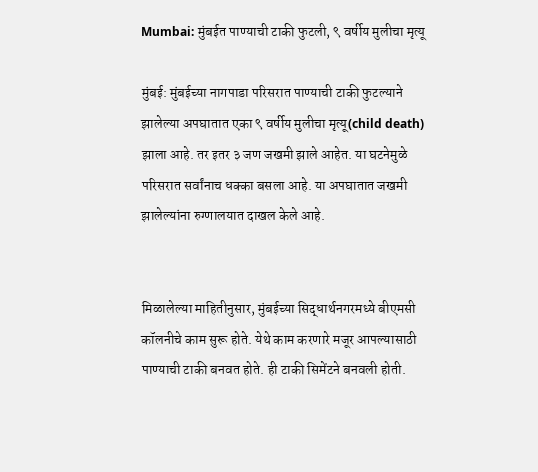Mumbai: मुंबईत पाण्याची टाकी फुटली, ९ वर्षीय मुलीचा मृत्यू

मुंबई: मुंबईच्या नागपाडा परिसरात पाण्याची टाकी फुटल्याने झालेल्या अपघातात एका ९ वर्षीय मुलीचा मृत्यू(child death) झाला आहे. तर इतर ३ जण जखमी झाले आहेत. या घटनेमुळे परिसरात सर्वांनाच धक्का बसला आहे. या अपघातात जखमी झालेल्यांना रुग्णालयात दाखल केले आहे.


मिळालेल्या माहितीनुसार, मुंबईच्या सिद्धार्थनगरमध्ये बीएमसी कॉलनीचे काम सुरू होते. येथे काम करणारे मजूर आपल्यासाठी पाण्याची टाकी बनवत होते. ही टाकी सिमेंटने बनवली होती.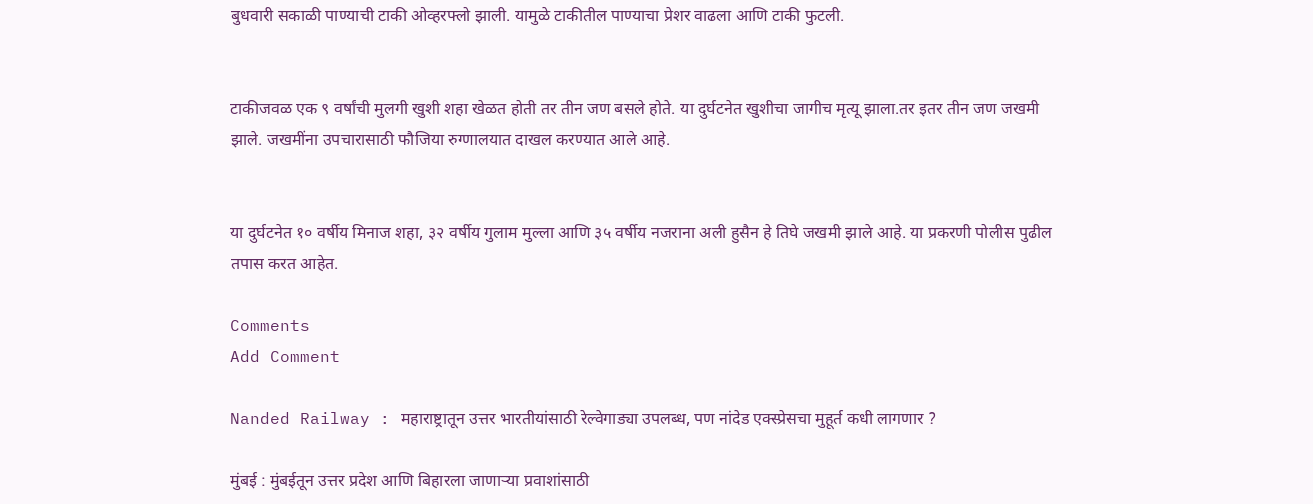बुधवारी सकाळी पाण्याची टाकी ओव्हरफ्लो झाली. यामुळे टाकीतील पाण्याचा प्रेशर वाढला आणि टाकी फुटली.


टाकीजवळ एक ९ वर्षांची मुलगी खुशी शहा खेळत होती तर तीन जण बसले होते. या दुर्घटनेत खुशीचा जागीच मृत्यू झाला.तर इतर तीन जण जखमी झाले. जखमींना उपचारासाठी फौजिया रुग्णालयात दाखल करण्यात आले आहे.


या दुर्घटनेत १० वर्षीय मिनाज शहा, ३२ वर्षीय गुलाम मुल्ला आणि ३५ वर्षीय नजराना अली हुसैन हे तिघे जखमी झाले आहे. या प्रकरणी पोलीस पुढील तपास करत आहेत.

Comments
Add Comment

Nanded Railway : महाराष्ट्रातून उत्तर भारतीयांसाठी रेल्वेगाड्या उपलब्ध, पण नांदेड एक्स्प्रेसचा मुहूर्त कधी लागणार ?

मुंबई : मुंबईतून उत्तर प्रदेश आणि बिहारला जाणाऱ्या प्रवाशांसाठी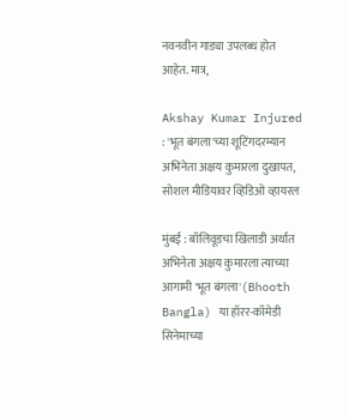नवनवीन गाड्या उपलब्ध होत आहेत. मात्र,

Akshay Kumar Injured : 'भूत बंगला'च्या शूटिंगदरम्यान अभिनेता अक्षय कुमारला दुखापत, सोशल मीडियावर व्हिडिओ व्हायरल

मुंबई : बॉलिवूडचा खिलाडी अर्थात अभिनेता अक्षय कुमारला त्याच्या आगामी 'भूत बंगला'(Bhooth Bangla) या हॉरर-कॉमेडी सिनेमाच्या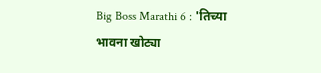Big Boss Marathi 6 : 'तिच्या भावना खोट्या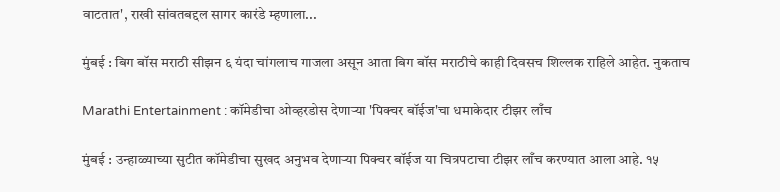वाटतात', राखी सांवतबद्दल सागर कारंडे म्हणाला...

मुंबई : बिग बॉस मराठी सीझन ६ यंदा चांगलाच गाजला असून आता बिग बॉस मराठीचे काही दिवसच शिल्लक राहिले आहेत. नुकताच

Marathi Entertainment : कॉमेडीचा ओव्हरडोस देणाऱ्या 'पिक्चर बॉईज'चा धमाकेदार टीझर लाँच

मुंबई : उन्हाळ्याच्या सुटीत कॉमेडीचा सुखद अनुभव देणाऱ्या पिक्चर बॉईज या चित्रपटाचा टीझर लाँच करण्यात आला आहे. १५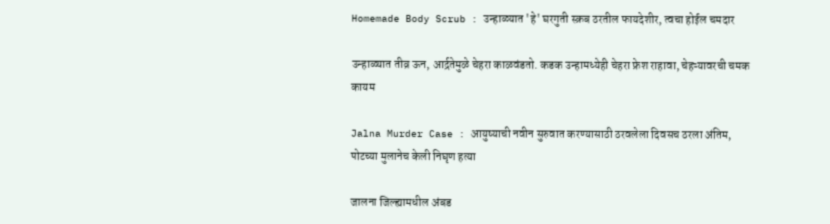Homemade Body Scrub : उन्हाळ्यात 'हे' घरगुती स्क्रब ठरतील फायदेशीर, त्वचा होईल चमदार

उन्हाळ्यात तीव्र ऊन, आर्द्रतेमुळे चेहरा काळवंडतो. कडक उन्हामध्येही चेहरा फ्रेश राहावा, चेहऱ्यावरची चमक कायम

Jalna Murder Case : आयुष्याची नवीन सुरुवात करण्यासाठी ठरवलेला दिवसच ठरला अंतिम, पोटच्या मुलानेच केली निघृण हत्या

जालना जिल्ह्यामधील अंबड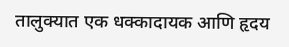तालुक्यात एक धक्कादायक आणि हृदय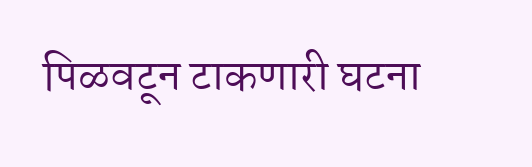पिळवटून टाकणारी घटना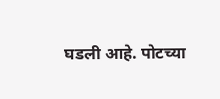घडली आहे. पोटच्या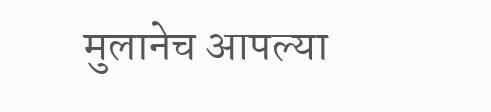मुलानेच आपल्या